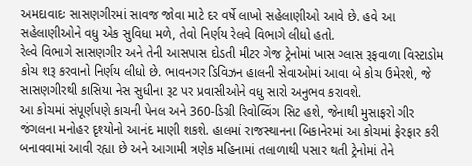અમદાવાદઃ સાસણગીરમાં સાવજ જોવા માટે દર વર્ષે લાખો સહેલાણીઓ આવે છે. હવે આ સહેલાણીઓને વધુ એક સુવિધા મળે, તેવો નિર્ણય રેલવે વિભાગે લીધો હતો.
રેલ્વે વિભાગે સાસણગીર અને તેની આસપાસ દોડતી મીટર ગેજ ટ્રેનોમાં ખાસ ગ્લાસ રૂફવાળા વિસ્ટાડોમ કોચ શરૂ કરવાનો નિર્ણય લીધો છે. ભાવનગર ડિવિઝન હાલની સેવાઓમાં આવા બે કોચ ઉમેરશે, જે સાસણગીરથી કાસિયા નેસ સુધીના રૂટ પર પ્રવાસીઓને વધુ સારો અનુભવ કરાવશે.
આ કોચમાં સંપૂર્ણપણે કાચની પેનલ અને 360-ડિગ્રી રિવોલ્વિંગ સિટ હશે, જેનાથી મુસાફરો ગીર જંગલના મનોહર દૃશ્યોનો આનંદ માણી શકશે. હાલમાં રાજસ્થાનના બિકાનેરમાં આ કોચમાં ફેરફાર કરી બનાવવામાં આવી રહ્યા છે અને આગામી ત્રણેક મહિનામાં તલાળાથી પસાર થતી ટ્રેનોમાં તેને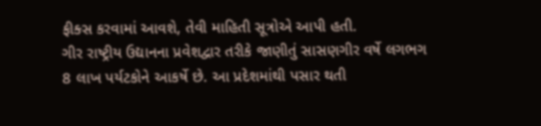ફીક્સ કરવામાં આવશે, તેવી માહિતી સૂત્રોએ આપી હતી.
ગીર રાષ્ટ્રીય ઉદ્યાનના પ્રવેશદ્વાર તરીકે જાણીતું સાસણગીર વર્ષે લગભગ 8 લાખ પર્યટકોને આકર્ષે છે. આ પ્રદેશમાંથી પસાર થતી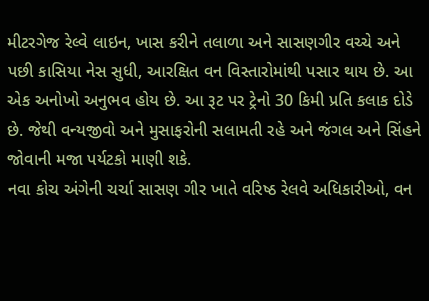મીટરગેજ રેલ્વે લાઇન, ખાસ કરીને તલાળા અને સાસણગીર વચ્ચે અને પછી કાસિયા નેસ સુધી, આરક્ષિત વન વિસ્તારોમાંથી પસાર થાય છે. આ એક અનોખો અનુભવ હોય છે. આ રૂટ પર ટ્રેનો 30 કિમી પ્રતિ કલાક દોડે છે. જેથી વન્યજીવો અને મુસાફરોની સલામતી રહે અને જંગલ અને સિંહને જોવાની મજા પર્યટકો માણી શકે.
નવા કોચ અંગેની ચર્ચા સાસણ ગીર ખાતે વરિષ્ઠ રેલવે અધિકારીઓ, વન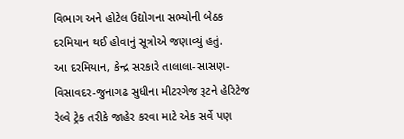વિભાગ અને હોટેલ ઉદ્યોગના સભ્યોની બેઠક દરમિયાન થઈ હોવાનું સૂત્રોએ જણાવ્યું હતું.
આ દરમિયાન, કેન્દ્ર સરકારે તાલાલા-સાસણ-વિસાવદર-જુનાગઢ સુધીના મીટરગેજ રૂટને હેરિટેજ રેલ્વે ટ્રેક તરીકે જાહેર કરવા માટે એક સર્વે પણ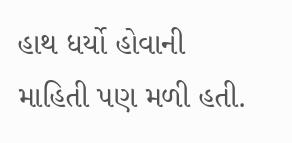હાથ ધર્યો હોવાની માહિતી પણ મળી હતી.